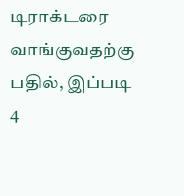டிராக்டரை வாங்குவதற்கு பதில், இப்படி 4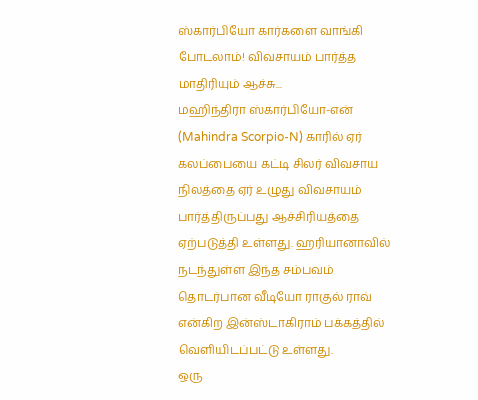ஸ்கார்பியோ கார்களை வாங்கி போடலாம்! விவசாயம் பார்த்த மாதிரியும் ஆச்சு...
மஹிந்திரா ஸ்கார்பியோ-என் (Mahindra Scorpio-N) காரில் ஏர் கலப்பையை கட்டி சிலர் விவசாய நிலத்தை ஏர் உழுது விவசாயம் பார்த்திருப்பது ஆச்சிரியத்தை ஏற்படுத்தி உள்ளது. ஹரியானாவில் நடந்துள்ள இந்த சம்பவம் தொடர்பான வீடியோ ராகுல் ராவ் என்கிற இன்ஸ்டாகிராம் பக்கத்தில் வெளியிடப்பட்டு உள்ளது.
ஒரு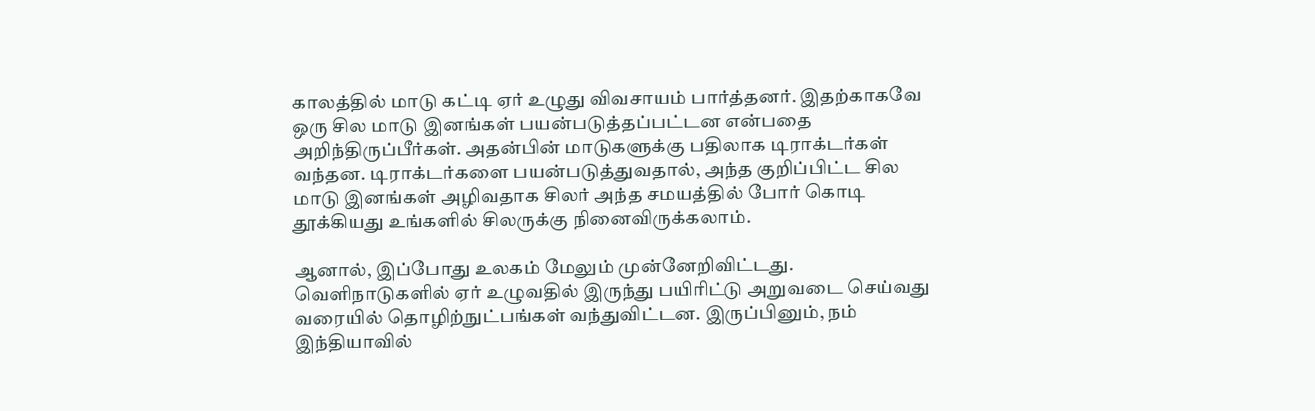காலத்தில் மாடு கட்டி ஏர் உழுது விவசாயம் பார்த்தனர். இதற்காகவே ஒரு சில மாடு இனங்கள் பயன்படுத்தப்பட்டன என்பதை அறிந்திருப்பீர்கள். அதன்பின் மாடுகளுக்கு பதிலாக டிராக்டர்கள் வந்தன. டிராக்டர்களை பயன்படுத்துவதால், அந்த குறிப்பிட்ட சில மாடு இனங்கள் அழிவதாக சிலர் அந்த சமயத்தில் போர் கொடி தூக்கியது உங்களில் சிலருக்கு நினைவிருக்கலாம்.

ஆனால், இப்போது உலகம் மேலும் முன்னேறிவிட்டது. வெளிநாடுகளில் ஏர் உழுவதில் இருந்து பயிரிட்டு அறுவடை செய்வது வரையில் தொழிற்நுட்பங்கள் வந்துவிட்டன. இருப்பினும், நம் இந்தியாவில்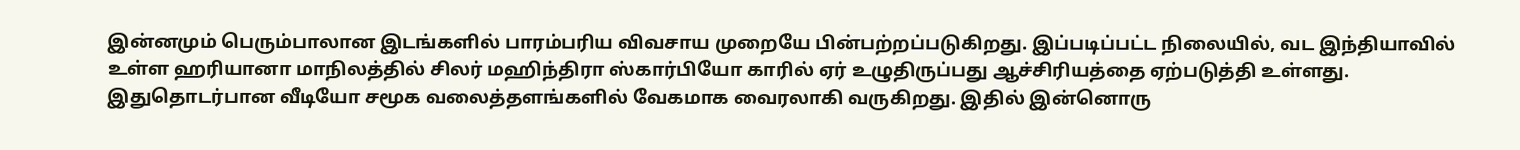இன்னமும் பெரும்பாலான இடங்களில் பாரம்பரிய விவசாய முறையே பின்பற்றப்படுகிறது. இப்படிப்பட்ட நிலையில், வட இந்தியாவில் உள்ள ஹரியானா மாநிலத்தில் சிலர் மஹிந்திரா ஸ்கார்பியோ காரில் ஏர் உழுதிருப்பது ஆச்சிரியத்தை ஏற்படுத்தி உள்ளது.
இதுதொடர்பான வீடியோ சமூக வலைத்தளங்களில் வேகமாக வைரலாகி வருகிறது. இதில் இன்னொரு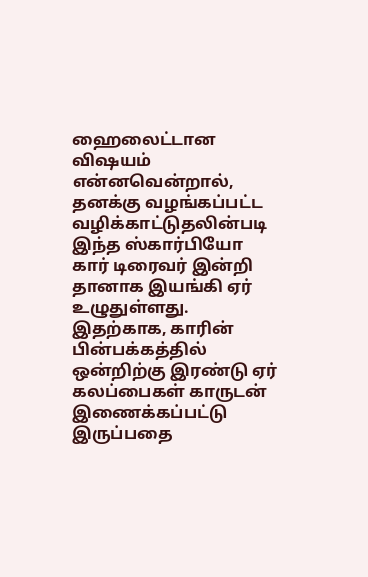ஹைலைட்டான விஷயம் என்னவென்றால், தனக்கு வழங்கப்பட்ட வழிக்காட்டுதலின்படி இந்த ஸ்கார்பியோ கார் டிரைவர் இன்றி தானாக இயங்கி ஏர் உழுதுள்ளது. இதற்காக, காரின் பின்பக்கத்தில் ஒன்றிற்கு இரண்டு ஏர் கலப்பைகள் காருடன் இணைக்கப்பட்டு இருப்பதை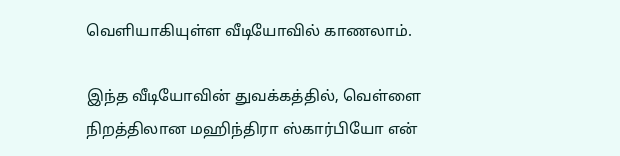வெளியாகியுள்ள வீடியோவில் காணலாம்.

இந்த வீடியோவின் துவக்கத்தில், வெள்ளை நிறத்திலான மஹிந்திரா ஸ்கார்பியோ என்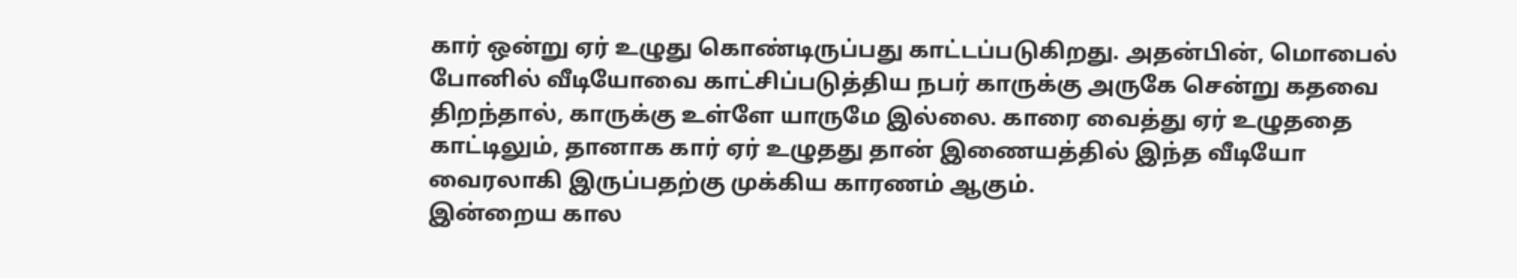கார் ஒன்று ஏர் உழுது கொண்டிருப்பது காட்டப்படுகிறது. அதன்பின், மொபைல் போனில் வீடியோவை காட்சிப்படுத்திய நபர் காருக்கு அருகே சென்று கதவை திறந்தால், காருக்கு உள்ளே யாருமே இல்லை. காரை வைத்து ஏர் உழுததை காட்டிலும், தானாக கார் ஏர் உழுதது தான் இணையத்தில் இந்த வீடியோ வைரலாகி இருப்பதற்கு முக்கிய காரணம் ஆகும்.
இன்றைய கால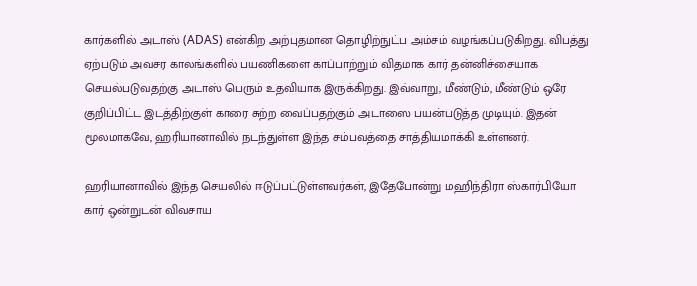கார்களில் அடாஸ் (ADAS) என்கிற அற்புதமான தொழிற்நுட்ப அம்சம் வழங்கப்படுகிறது. விபத்து ஏற்படும் அவசர காலங்களில் பயணிகளை காப்பாற்றும் விதமாக கார் தன்னிச்சையாக செயல்படுவதற்கு அடாஸ் பெரும் உதவியாக இருக்கிறது. இவ்வாறு, மீண்டும், மீண்டும் ஒரே குறிப்பிட்ட இடத்திற்குள் காரை சுற்ற வைப்பதற்கும் அடாஸை பயன்படுத்த முடியும். இதன் மூலமாகவே, ஹரியானாவில் நடந்துள்ள இந்த சம்பவத்தை சாத்தியமாக்கி உள்ளனர்.

ஹரியானாவில் இந்த செயலில் ஈடுப்பட்டுள்ளவர்கள், இதேபோன்று மஹிந்திரா ஸ்கார்பியோ கார் ஒன்றுடன் விவசாய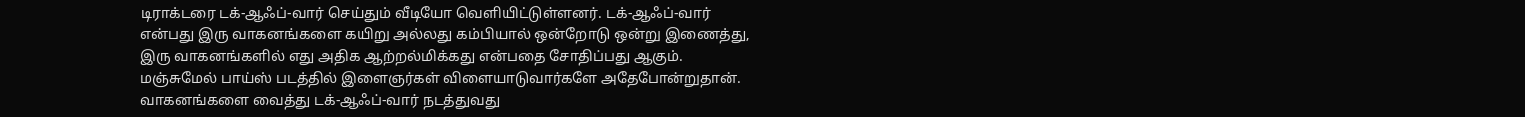டிராக்டரை டக்-ஆஃப்-வார் செய்தும் வீடியோ வெளியிட்டுள்ளனர். டக்-ஆஃப்-வார் என்பது இரு வாகனங்களை கயிறு அல்லது கம்பியால் ஒன்றோடு ஒன்று இணைத்து, இரு வாகனங்களில் எது அதிக ஆற்றல்மிக்கது என்பதை சோதிப்பது ஆகும். மஞ்சுமேல் பாய்ஸ் படத்தில் இளைஞர்கள் விளையாடுவார்களே அதேபோன்றுதான்.
வாகனங்களை வைத்து டக்-ஆஃப்-வார் நடத்துவது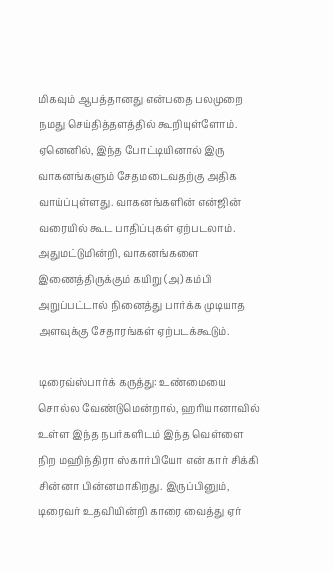மிகவும் ஆபத்தானது என்பதை பலமுறை நமது செய்தித்தளத்தில் கூறியுள்ளோம். ஏனெனில், இந்த போட்டியினால் இரு வாகனங்களும் சேதமடைவதற்கு அதிக வாய்ப்புள்ளது. வாகனங்களின் என்ஜின் வரையில் கூட பாதிப்புகள் ஏற்படலாம். அதுமட்டுமின்றி, வாகனங்களை இணைத்திருக்கும் கயிறு (அ) கம்பி அறுப்பட்டால் நினைத்து பார்க்க முடியாத அளவுக்கு சேதாரங்கள் ஏற்படக்கூடும்.

டிரைவ்ஸ்பார்க் கருத்து: உண்மையை சொல்ல வேண்டுமென்றால், ஹரியானாவில் உள்ள இந்த நபர்களிடம் இந்த வெள்ளை நிற மஹிந்திரா ஸ்கார்பியோ என் கார் சிக்கி சின்னா பின்னமாகிறது. இருப்பினும், டிரைவர் உதவியின்றி காரை வைத்து ஏர்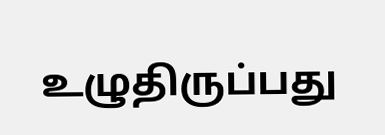உழுதிருப்பது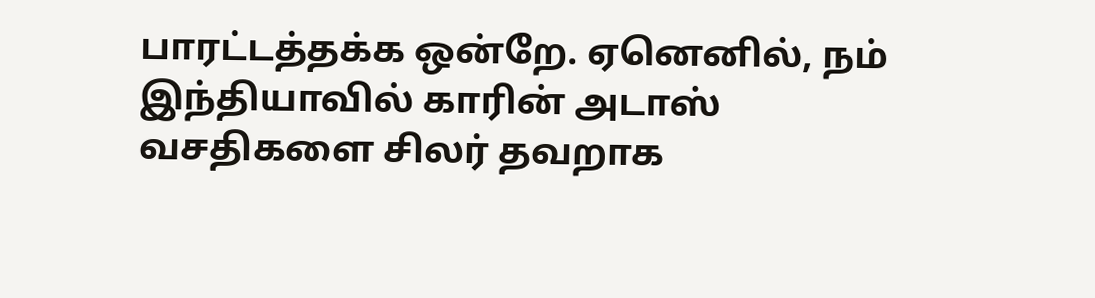பாரட்டத்தக்க ஒன்றே. ஏனெனில், நம் இந்தியாவில் காரின் அடாஸ் வசதிகளை சிலர் தவறாக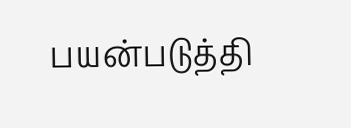பயன்படுத்தி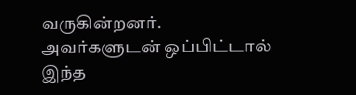வருகின்றனர். அவர்களுடன் ஒப்பிட்டால் இந்த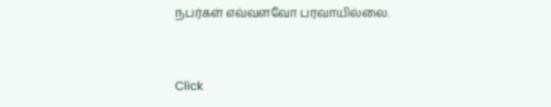நபர்கள் எவ்வளவோ பரவாயில்லை.


Click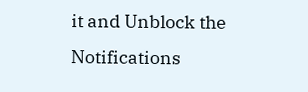it and Unblock the Notifications